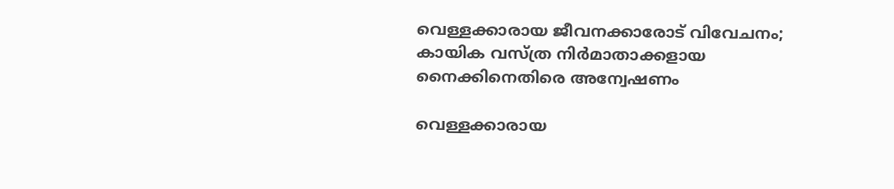വെള്ളക്കാരായ ജീവനക്കാരോട് വിവേചനം; കായിക വസ്ത്ര നിർമാതാക്കളായ നൈക്കിനെതിരെ അന്വേഷണം

വെള്ളക്കാരായ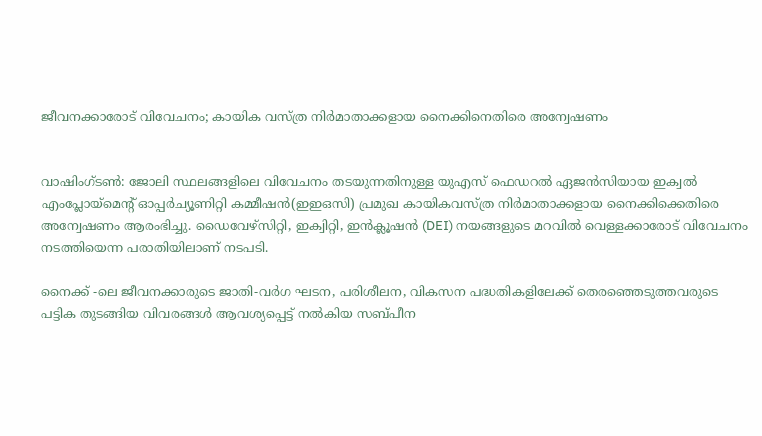ജീവനക്കാരോട് വിവേചനം; കായിക വസ്ത്ര നിർമാതാക്കളായ നൈക്കിനെതിരെ അന്വേഷണം


വാഷിംഗ്ടൺ: ജോലി സ്ഥലങ്ങളിലെ വിവേചനം തടയുന്നതിനുള്ള യുഎസ് ഫെഡറൽ ഏജൻസിയായ ഇക്വൽ എംപ്ലോയ്‌മെന്റ് ഓപ്പർച്യൂണിറ്റി കമ്മീഷൻ(ഇഇഒസി) പ്രമുഖ കായികവസ്ത്ര നിർമാതാക്കളായ നൈക്കിക്കെതിരെ അന്വേഷണം ആരംഭിച്ചു. ഡൈവേഴ്‌സിറ്റി, ഇക്വിറ്റി, ഇൻക്ലൂഷൻ (DEI) നയങ്ങളുടെ മറവിൽ വെള്ളക്കാരോട് വിവേചനം നടത്തിയെന്ന പരാതിയിലാണ് നടപടി.

നൈക്ക് -ലെ ജീവനക്കാരുടെ ജാതി-വർഗ ഘടന, പരിശീലന, വികസന പദ്ധതികളിലേക്ക് തെരഞ്ഞെടുത്തവരുടെ പട്ടിക തുടങ്ങിയ വിവരങ്ങൾ ആവശ്യപ്പെട്ട് നൽകിയ സബ്പീന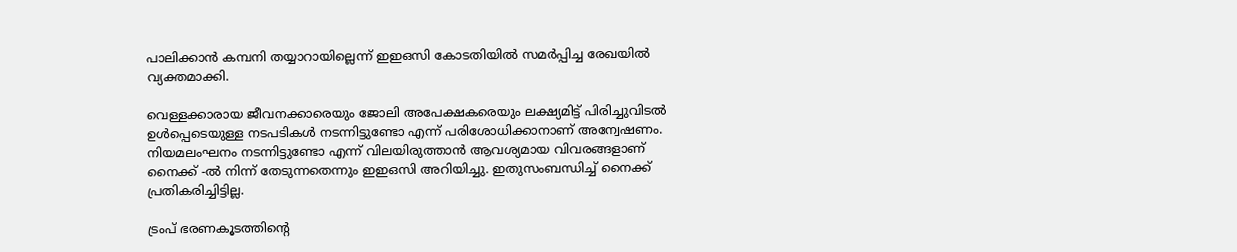പാലിക്കാൻ കമ്പനി തയ്യാറായില്ലെന്ന് ഇഇഒസി കോടതിയിൽ സമർപ്പിച്ച രേഖയിൽ വ്യക്തമാക്കി.

വെള്ളക്കാരായ ജീവനക്കാരെയും ജോലി അപേക്ഷകരെയും ലക്ഷ്യമിട്ട് പിരിച്ചുവിടൽ ഉൾപ്പെടെയുള്ള നടപടികൾ നടന്നിട്ടുണ്ടോ എന്ന് പരിശോധിക്കാനാണ് അന്വേഷണം. നിയമലംഘനം നടന്നിട്ടുണ്ടോ എന്ന് വിലയിരുത്താൻ ആവശ്യമായ വിവരങ്ങളാണ് നൈക്ക് -ൽ നിന്ന് തേടുന്നതെന്നും ഇഇഒസി അറിയിച്ചു. ഇതുസംബന്ധിച്ച് നൈക്ക് പ്രതികരിച്ചിട്ടില്ല.

ട്രംപ് ഭരണകൂടത്തിന്റെ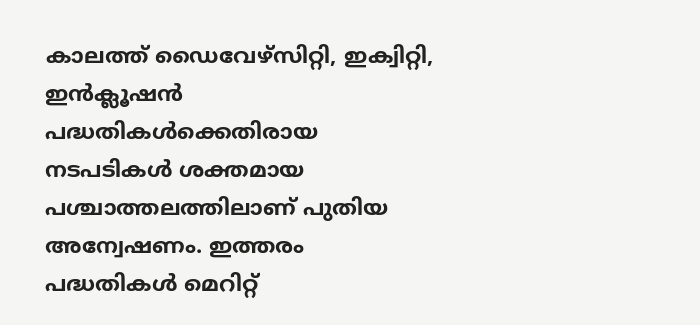കാലത്ത് ഡൈവേഴ്‌സിറ്റി, ഇക്വിറ്റി, ഇൻക്ലൂഷൻ  പദ്ധതികൾക്കെതിരായ നടപടികൾ ശക്തമായ പശ്ചാത്തലത്തിലാണ് പുതിയ അന്വേഷണം. ഇത്തരം പദ്ധതികൾ മെറിറ്റ്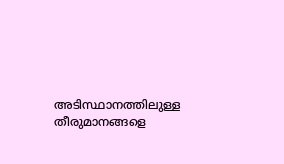അടിസ്ഥാനത്തിലുള്ള തീരുമാനങ്ങളെ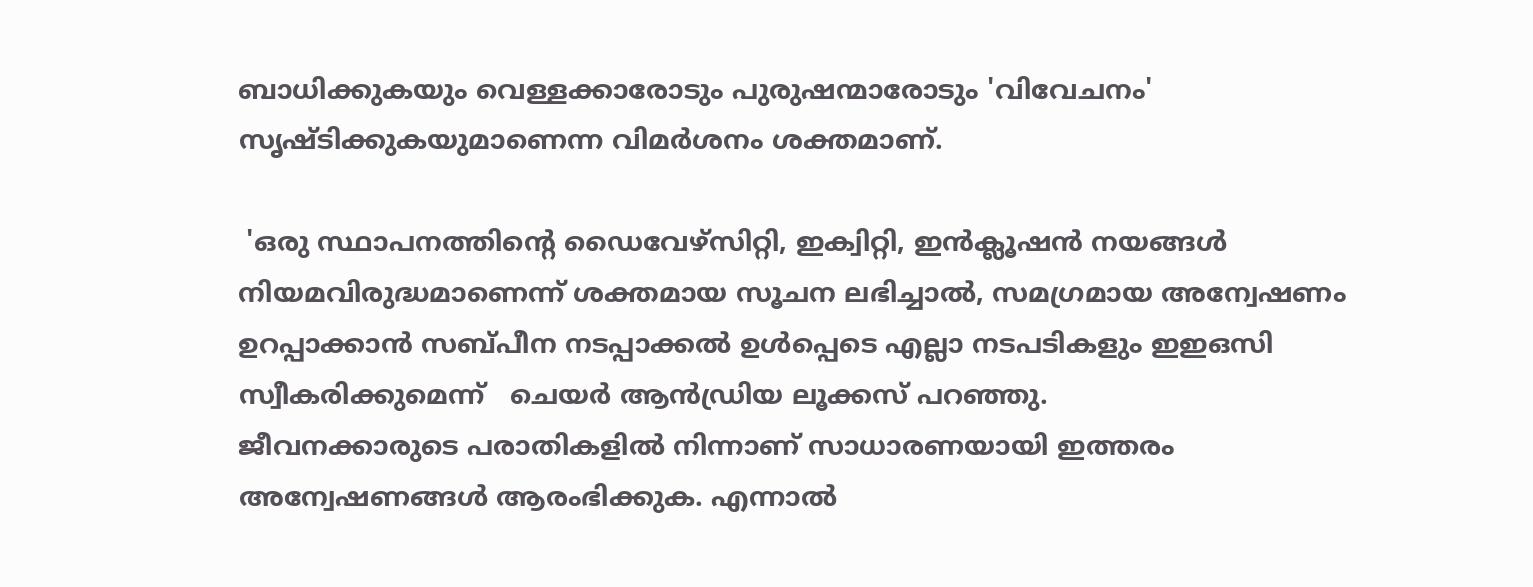ബാധിക്കുകയും വെള്ളക്കാരോടും പുരുഷന്മാരോടും 'വിവേചനം' സൃഷ്ടിക്കുകയുമാണെന്ന വിമർശനം ശക്തമാണ്.

 'ഒരു സ്ഥാപനത്തിന്റെ ഡൈവേഴ്‌സിറ്റി, ഇക്വിറ്റി, ഇൻക്ലൂഷൻ നയങ്ങൾ നിയമവിരുദ്ധമാണെന്ന് ശക്തമായ സൂചന ലഭിച്ചാൽ, സമഗ്രമായ അന്വേഷണം ഉറപ്പാക്കാൻ സബ്പീന നടപ്പാക്കൽ ഉൾപ്പെടെ എല്ലാ നടപടികളും ഇഇഒസി സ്വീകരിക്കുമെന്ന്   ചെയർ ആൻഡ്രിയ ലൂക്കസ് പറഞ്ഞു.
ജീവനക്കാരുടെ പരാതികളിൽ നിന്നാണ് സാധാരണയായി ഇത്തരം അന്വേഷണങ്ങൾ ആരംഭിക്കുക. എന്നാൽ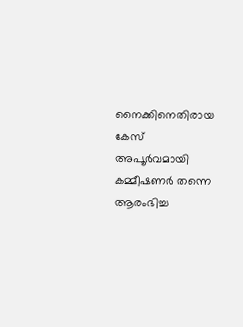നൈക്കിനെതിരായ കേസ് അപൂർവമായി കമ്മീഷണർ തന്നെ ആരംഭിച്ച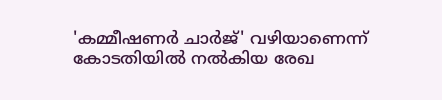'കമ്മീഷണർ ചാർജ്' വഴിയാണെന്ന് കോടതിയിൽ നൽകിയ രേഖ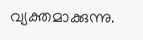വ്യക്തമാക്കുന്നു.